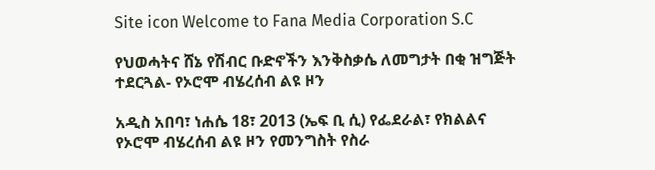Site icon Welcome to Fana Media Corporation S.C

የህወሓትና ሸኔ የሽብር ቡድኖችን እንቅስቃሴ ለመግታት በቂ ዝግጅት ተደርጓል- የኦሮሞ ብሄረሰብ ልዩ ዞን

አዲስ አበባ፣ ነሐሴ 18፣ 2013 (ኤፍ ቢ ሲ) የፌደራል፣ የክልልና የኦሮሞ ብሄረሰብ ልዩ ዞን የመንግስት የስራ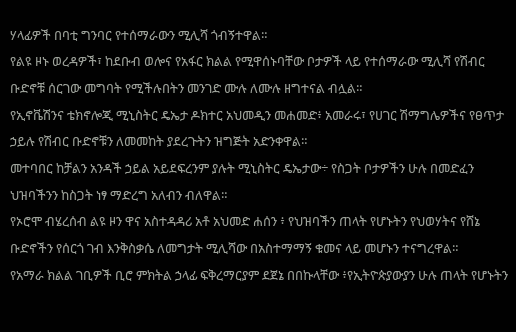ሃላፊዎች በባቲ ግንባር የተሰማራውን ሚሊሻ ጎብኝተዋል።
የልዩ ዞኑ ወረዳዎች፣ ከደቡብ ወሎና የአፋር ክልል የሚዋሰኑባቸው ቦታዎች ላይ የተሰማራው ሚሊሻ የሽብር ቡድኖቹ ሰርገው መግባት የሚችሉበትን መንገድ ሙሉ ለሙሉ ዘግተናል ብሏል።
የኢኖቬሽንና ቴክኖሎጂ ሚኒስትር ዴኤታ ዶክተር አህመዲን መሐመድ፥ አመራሩ፣ የሀገር ሽማግሌዎችና የፀጥታ ኃይሉ የሽብር ቡድኖቹን ለመመከት ያደረጉትን ዝግጅት አድንቀዋል።
መተባበር ከቻልን አንዳች ኃይል አይደፍረንም ያሉት ሚኒስትር ዴኤታው÷ የስጋት ቦታዎችን ሁሉ በመድፈን ህዝባችንን ከስጋት ነፃ ማድረግ አለብን ብለዋል።
የኦሮሞ ብሄረሰብ ልዩ ዞን ዋና አስተዳዳሪ አቶ አህመድ ሐሰን ፥ የህዝባችን ጠላት የሆኑትን የህወሃትና የሸኔ ቡድኖችን የሰርጎ ገብ እንቅስቃሴ ለመግታት ሚሊሻው በአስተማማኝ ቁመና ላይ መሆኑን ተናግረዋል።
የአማራ ክልል ገቢዎች ቢሮ ምክትል ኃላፊ ፍቅረማርያም ደጀኔ በበኩላቸው ፥የኢትዮጵያውያን ሁሉ ጠላት የሆኑትን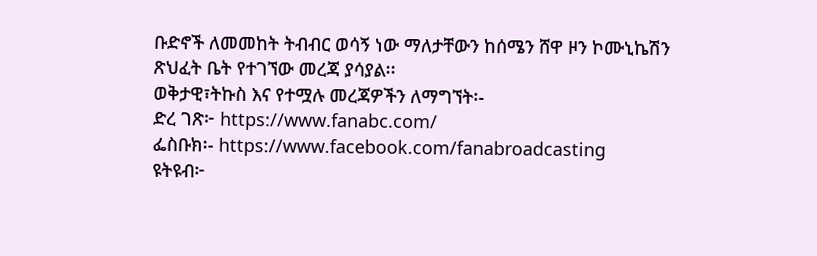ቡድኖች ለመመከት ትብብር ወሳኝ ነው ማለታቸውን ከሰሜን ሸዋ ዞን ኮሙኒኬሽን ጽህፈት ቤት የተገኘው መረጃ ያሳያል፡፡
ወቅታዊ፣ትኩስ እና የተሟሉ መረጃዎችን ለማግኘት፡-
ድረ ገጽ፦ https://www.fanabc.com/
ፌስቡክ፡- https://www.facebook.com/fanabroadcasting
ዩትዩብ፦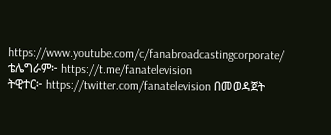https://www.youtube.com/c/fanabroadcastingcorporate/
ቴሌግራም፦ https://t.me/fanatelevision
ትዊተር፦ https://twitter.com/fanatelevision በመወዳጀት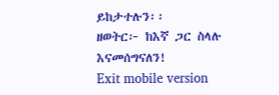ይከታተሉን፡፡
ዘወትር፦ ከእኛ ጋር ስላሉ እናመሰግናለን!
Exit mobile version